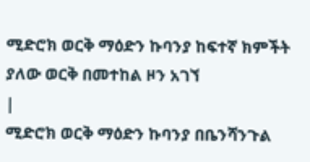ሚድሮክ ወርቅ ማዕድን ኩባንያ ከፍተኛ ክምችት ያለው ወርቅ በመተከል ዞን አገኘ
|
ሚድሮክ ወርቅ ማዕድን ኩባንያ በቤንሻንጉል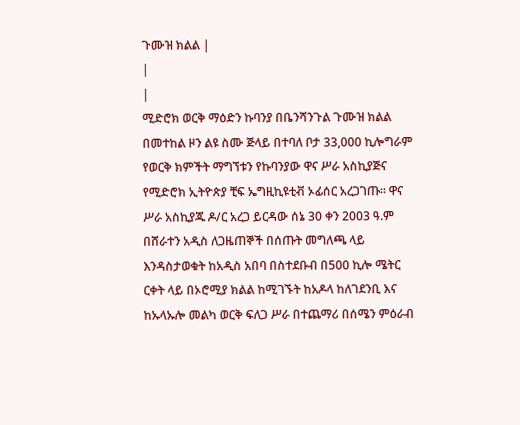ጉሙዝ ክልል |
|
|
ሚድሮክ ወርቅ ማዕድን ኩባንያ በቤንሻንጉል ጉሙዝ ክልል በመተከል ዞን ልዩ ስሙ ጅላይ በተባለ ቦታ 33,000 ኪሎግራም የወርቅ ክምችት ማግኘቱን የኩባንያው ዋና ሥራ አስኪያጅና የሚድሮክ ኢትዮጵያ ቺፍ ኤግዚኪዩቲቭ ኦፊሰር አረጋገጡ፡፡ ዋና ሥራ አስኪያጁ ዶ/ር አረጋ ይርዳው ሰኔ 30 ቀን 2003 ዓ.ም በሸራተን አዲስ ለጋዜጠኞች በሰጡት መግለጫ ላይ እንዳስታወቁት ከአዲስ አበባ በስተደቡብ በ500 ኪሎ ሜትር ርቀት ላይ በኦሮሚያ ክልል ከሚገኙት ከአዶላ ከለገደንቢ እና ከኡላኡሎ መልካ ወርቅ ፍለጋ ሥራ በተጨማሪ በሰሜን ምዕራብ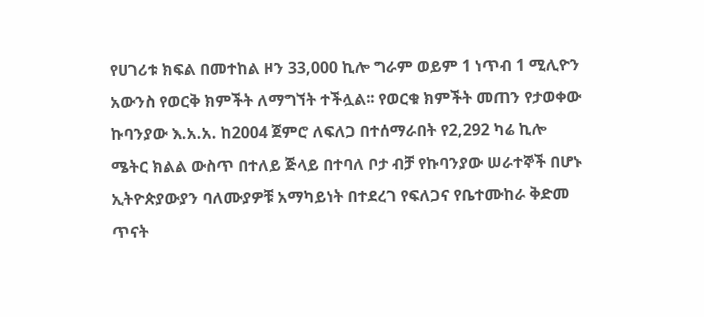የሀገሪቱ ክፍል በመተከል ዞን 33,000 ኪሎ ግራም ወይም 1 ነጥብ 1 ሚሊዮን አውንስ የወርቅ ክምችት ለማግኘት ተችሏል፡፡ የወርቁ ክምችት መጠን የታወቀው ኩባንያው እ.አ.አ. ከ2004 ጀምሮ ለፍለጋ በተሰማራበት የ2,292 ካሬ ኪሎ ሜትር ክልል ውስጥ በተለይ ጅላይ በተባለ ቦታ ብቻ የኩባንያው ሠራተኞች በሆኑ ኢትዮጵያውያን ባለሙያዎቹ አማካይነት በተደረገ የፍለጋና የቤተሙከራ ቅድመ ጥናት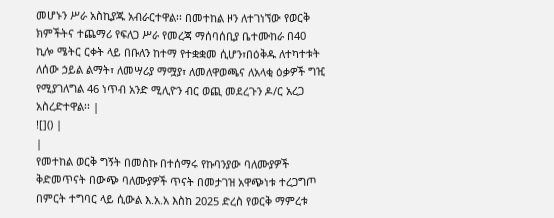መሆኑን ሥራ አስኪያጁ አብራርተዋል፡፡ በመተከል ዞን ለተገነኘው የወርቅ ክምችትና ተጨማሪ የፍለጋ ሥራ የመረጃ ማሰባሰቢያ ቤተሙከራ በ40 ኪሎ ሜትር ርቀት ላይ በቡለን ከተማ የተቋቋመ ሲሆን፣በዕቅዱ ለተካተቱት ለሰው ኃይል ልማት፣ ለመሣሪያ ማሟያ፣ ለመለዋወጫና ለአላቂ ዕቃዎች ግዢ የሚያገለግል 46 ነጥብ አንድ ሚሊዮን ብር ወጪ መደረጉን ዶ/ር አረጋ አስረድተዋል፡፡ |
![]() |
|
የመተከል ወርቅ ግኝት በመስኩ በተሰማሩ የኩባንያው ባለሙያዎች ቅድመጥናት በውጭ ባለሙያዎች ጥናት በመታገዝ አዋጭነቱ ተረጋግጦ በምርት ተግባር ላይ ሲውል እ.አ.አ እስከ 2025 ድረስ የወርቅ ማምረቱ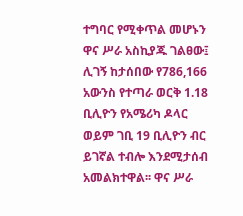ተግባር የሚቀጥል መሆኑን ዋና ሥራ አስኪያጁ ገልፀው፤ ሊገኝ ከታሰበው የ786,166 አውንስ የተጣራ ወርቅ 1.18 ቢሊዮን የአሜሪካ ዶላር ወይም ገቢ 19 ቢሊዮን ብር ይገኛል ተብሎ እንደሚታሰብ አመልክተዋል፡፡ ዋና ሥራ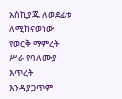አስኪያጁ ለወደፊቱ ለሚከናወነው የወርቅ ማምረት ሥራ የባለሙያ እጥረት እንዳያጋጥም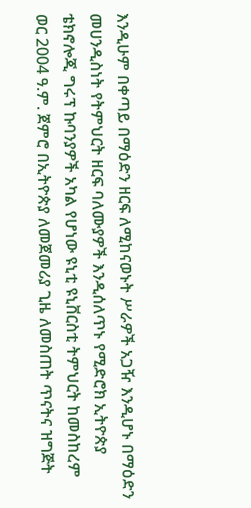እንዲሁም በቀጣይ በማዕድን ዘርፍ ለሚከናወኑት ሥራዎች አጋዥ እንዲሆኑ በማዕድን መሀንዲስነት የትምህርት ዘርፍ ባለሙያዎች እንዲሰለጥኑ የሚድሮክ ኢትዮጵያ ቴክኖሎጂ ግሩፕ ኩባንያዎች አካል የሆነው ዩኒቲ ዩኒቨርስቲ ትምህርት ከመስከረም ወር 2004 ዓ.ም. ጀምሮ በኢትዮጵያ ለመጀመሪያ ጊዜ ለመስጠት ጥናትና ዝግጅት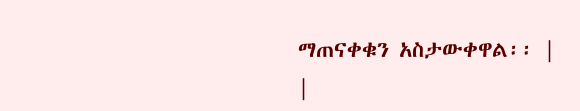ማጠናቀቁን አስታውቀዋል፡፡ |
|